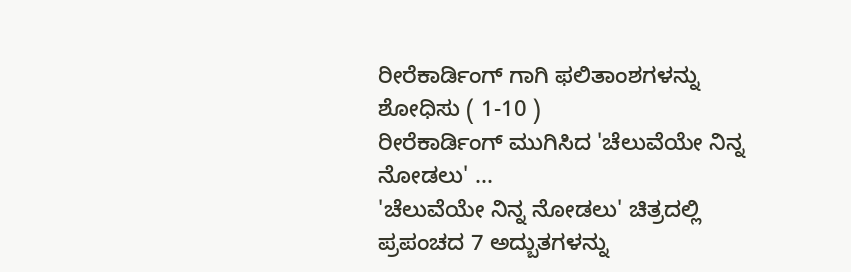ರೀರೆಕಾರ್ಡಿಂಗ್ ಗಾಗಿ ಫಲಿತಾಂಶಗಳನ್ನು ಶೋಧಿಸು ( 1-10 )
ರೀರೆಕಾರ್ಡಿಂಗ್ ಮುಗಿಸಿದ 'ಚೆಲುವೆಯೇ ನಿನ್ನ ನೋಡಲು' ...
'ಚೆಲುವೆಯೇ ನಿನ್ನ ನೋಡಲು' ಚಿತ್ರದಲ್ಲಿ ಪ್ರಪಂಚದ 7 ಅದ್ಬುತಗಳನ್ನು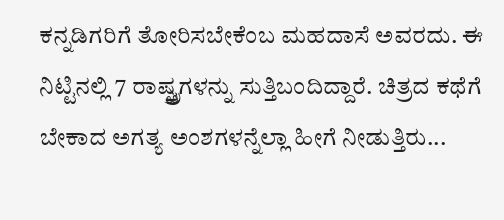ಕನ್ನಡಿಗರಿಗೆ ತೋರಿಸಬೇಕೆಂಬ ಮಹದಾಸೆ ಅವರದು. ಈ ನಿಟ್ಟಿನಲ್ಲಿ 7 ರಾಷ್ಟ್ತ್ರಗಳನ್ನು ಸುತ್ತಿಬಂದಿದ್ದಾರೆ. ಚಿತ್ರದ ಕಥೆಗೆ ಬೇಕಾದ ಅಗತ್ಯ ಅಂಶಗಳನ್ನೆಲ್ಲಾ ಹೀಗೆ ನೀಡುತ್ತಿರು...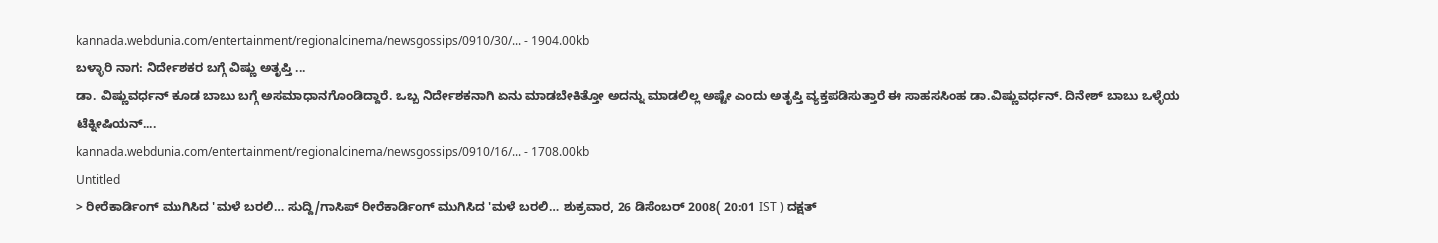kannada.webdunia.com/entertainment/regionalcinema/newsgossips/0910/30/... - 1904.00kb
ಬಳ್ಳಾರಿ ನಾಗ: ನಿರ್ದೇಶಕರ ಬಗ್ಗೆ ವಿಷ್ಣು ಅತೃಪ್ತಿ ...
ಡಾ. ವಿಷ್ಣುವರ್ಧನ್ ಕೂಡ ಬಾಬು ಬಗ್ಗೆ ಅಸಮಾಧಾನಗೊಂಡಿದ್ದಾರೆ. ಒಬ್ಬ ನಿರ್ದೇಶಕನಾಗಿ ಏನು ಮಾಡಬೇಕಿತ್ತೋ ಅದನ್ನು ಮಾಡಲಿಲ್ಲ ಅಷ್ಟೇ ಎಂದು ಅತೃಪ್ತಿ ವ್ಯಕ್ತಪಡಿಸುತ್ತಾರೆ ಈ ಸಾಹಸಸಿಂಹ ಡಾ.ವಿಷ್ಣುವರ್ಧನ್. ದಿನೇಶ್ ಬಾಬು ಒಳ್ಳೆಯ ಟೆಕ್ನೀಷಿಯನ್....
kannada.webdunia.com/entertainment/regionalcinema/newsgossips/0910/16/... - 1708.00kb
Untitled
> ರೀರೆಕಾರ್ಡಿಂಗ್ ಮುಗಿಸಿದ 'ಮಳೆ ಬರಲಿ… ಸುದ್ದಿ/ಗಾಸಿಪ್ ರೀರೆಕಾರ್ಡಿಂಗ್ ಮುಗಿಸಿದ 'ಮಳೆ ಬರಲಿ… ಶುಕ್ರವಾರ, 26 ಡಿಸೆಂಬರ್ 2008( 20:01 IST ) ದಕ್ಷತ್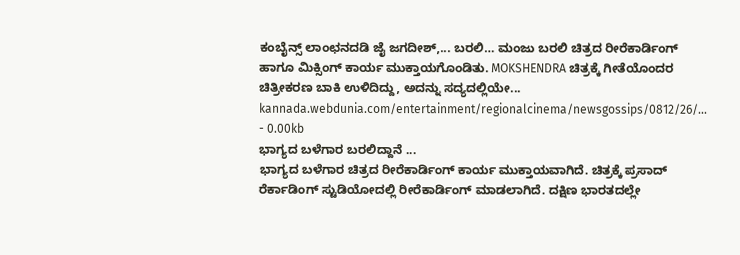ಕಂಬೈನ್ಸ್ ಲಾಂಛನದಡಿ ಜೈ ಜಗದೀಶ್,... ಬರಲಿ… ಮಂಜು ಬರಲಿ ಚಿತ್ರದ ರೀರೆಕಾರ್ಡಿಂಗ್ ಹಾಗೂ ಮಿಕ್ಸಿಂಗ್ ಕಾರ್ಯ ಮುಕ್ತಾಯಗೊಂಡಿತು. MOKSHENDRA ಚಿತ್ರಕ್ಕೆ ಗೀತೆಯೊಂದರ ಚಿತ್ರೀಕರಣ ಬಾಕಿ ಉಳಿದಿದ್ದು, ಅದನ್ನು ಸದ್ಯದಲ್ಲಿಯೇ...
kannada.webdunia.com/entertainment/regionalcinema/newsgossips/0812/26/... - 0.00kb
ಭಾಗ್ಯದ ಬಳೆಗಾರ ಬರಲಿದ್ದಾನೆ ...
ಭಾಗ್ಯದ ಬಳೆಗಾರ ಚಿತ್ರದ ರೀರೆಕಾರ್ಡಿಂಗ್ ಕಾರ್ಯ ಮುಕ್ತಾಯವಾಗಿದೆ. ಚಿತ್ರಕ್ಕೆ ಪ್ರಸಾದ್ ರೆರ್ಕಾಡಿಂಗ್ ಸ್ಟುಡಿಯೋದಲ್ಲಿ ರೀರೆಕಾರ್ಡಿಂಗ್ ಮಾಡಲಾಗಿದೆ. ದಕ್ಷಿಣ ಭಾರತದಲ್ಲೇ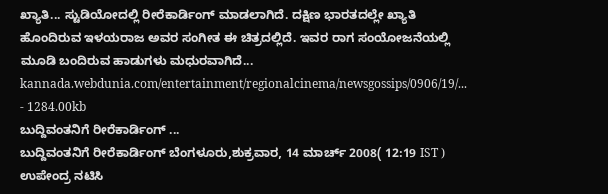ಖ್ಯಾತಿ... ಸ್ಟುಡಿಯೋದಲ್ಲಿ ರೀರೆಕಾರ್ಡಿಂಗ್ ಮಾಡಲಾಗಿದೆ. ದಕ್ಷಿಣ ಭಾರತದಲ್ಲೇ ಖ್ಯಾತಿ ಹೊಂದಿರುವ ಇಳಯರಾಜ ಅವರ ಸಂಗೀತ ಈ ಚಿತ್ರದಲ್ಲಿದೆ. ಇವರ ರಾಗ ಸಂಯೋಜನೆಯಲ್ಲಿ ಮೂಡಿ ಬಂದಿರುವ ಹಾಡುಗಳು ಮಧುರವಾಗಿದೆ...
kannada.webdunia.com/entertainment/regionalcinema/newsgossips/0906/19/... - 1284.00kb
ಬುದ್ದಿವಂತನಿಗೆ ರೀರೆಕಾರ್ಡಿಂಗ್ ...
ಬುದ್ದಿವಂತನಿಗೆ ರೀರೆಕಾರ್ಡಿಂಗ್ ಬೆಂಗಳೂರು,ಶುಕ್ರವಾರ, 14 ಮಾರ್ಚ್ 2008( 12:19 IST ) ಉಪೇಂದ್ರ ನಟಿಸಿ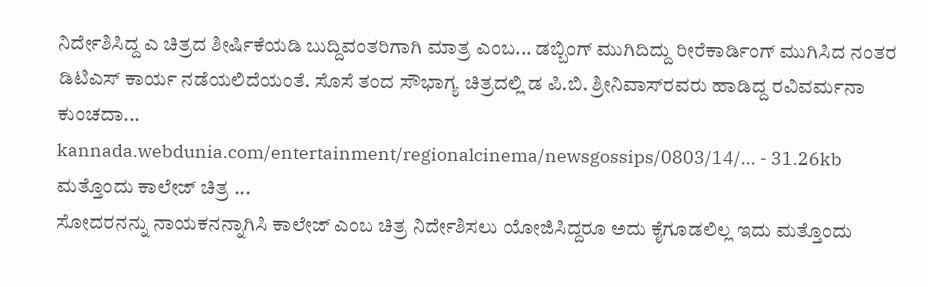ನಿರ್ದೇಶಿಸಿದ್ದ ಎ ಚಿತ್ರದ ಶೀರ್ಷಿಕೆಯಡಿ ಬುದ್ದಿವಂತರಿಗಾಗಿ ಮಾತ್ರ ಎಂಬ... ಡಬ್ಬಿಂಗ್ ಮುಗಿದಿದ್ದು ರೀರೆಕಾರ್ಡಿಂಗ್ ಮುಗಿಸಿದ ನಂತರ ಡಿಟಿಎಸ್ ಕಾರ್ಯ ನಡೆಯಲಿದೆಯಂತೆ. ಸೊಸೆ ತಂದ ಸೌಭಾಗ್ಯ ಚಿತ್ರದಲ್ಲಿ ಡ ಪಿ.ಬಿ. ಶ್ರೀನಿವಾಸ್‌ರವರು ಹಾಡಿದ್ದ ರವಿವರ್ಮನಾ ಕುಂಚದಾ...
kannada.webdunia.com/entertainment/regionalcinema/newsgossips/0803/14/... - 31.26kb
ಮತ್ತೊಂದು ಕಾಲೇಜ್ ಚಿತ್ರ ...
ಸೋದರನನ್ನು ನಾಯಕನನ್ನಾಗಿಸಿ ಕಾಲೇಜ್ ಎಂಬ ಚಿತ್ರ ನಿರ್ದೇಶಿಸಲು ಯೋಜಿಸಿದ್ದರೂ ಅದು ಕೈಗೂಡಲಿಲ್ಲ ಇದು ಮತ್ತೊಂದು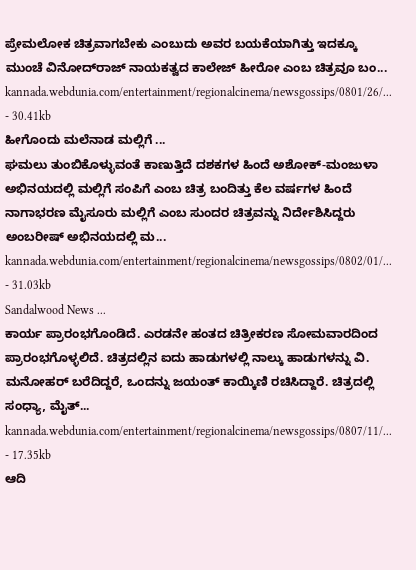ಪ್ರೇಮಲೋಕ ಚಿತ್ರವಾಗಬೇಕು ಎಂಬುದು ಅವರ ಬಯಕೆಯಾಗಿತ್ತು ಇದಕ್ಕೂ ಮುಂಚೆ ವಿನೋದ್‌ರಾಜ್ ನಾಯಕತ್ವದ ಕಾಲೇಜ್ ಹೀರೋ ಎಂಬ ಚಿತ್ರವೂ ಬಂ...
kannada.webdunia.com/entertainment/regionalcinema/newsgossips/0801/26/... - 30.41kb
ಹೀಗೊಂದು ಮಲೆನಾಡ ಮಲ್ಲಿಗೆ ...
ಘಮಲು ತುಂಬಿಕೊಳ್ಳುವಂತೆ ಕಾಣುತ್ತಿದೆ ದಶಕಗಳ ಹಿಂದೆ ಅಶೋಕ್-ಮಂಜುಳಾ ಅಭಿನಯದಲ್ಲಿ ಮಲ್ಲಿಗೆ ಸಂಪಿಗೆ ಎಂಬ ಚಿತ್ರ ಬಂದಿತ್ತು ಕೆಲ ವರ್ಷಗಳ ಹಿಂದೆ ನಾಗಾಭರಣ ಮೈಸೂರು ಮಲ್ಲಿಗೆ ಎಂಬ ಸುಂದರ ಚಿತ್ರವನ್ನು ನಿರ್ದೇಶಿಸಿದ್ದರು ಅಂಬರೀಷ್ ಅಭಿನಯದಲ್ಲಿ ಮ...
kannada.webdunia.com/entertainment/regionalcinema/newsgossips/0802/01/... - 31.03kb
Sandalwood News ...
ಕಾರ್ಯ ಪ್ರಾರಂಭಗೊಂಡಿದೆ. ಎರಡನೇ ಹಂತದ ಚಿತ್ರೀಕರಣ ಸೋಮವಾರದಿಂದ ಪ್ರಾರಂಭಗೊಳ್ಳಲಿದೆ. ಚಿತ್ರದಲ್ಲಿನ ಐದು ಹಾಡುಗಳಲ್ಲಿ ನಾಲ್ಕು ಹಾಡುಗಳನ್ನು ವಿ. ಮನೋಹರ್ ಬರೆದಿದ್ದರೆ, ಒಂದನ್ನು ಜಯಂತ್ ಕಾಯ್ಕಿಣಿ ರಚಿಸಿದ್ದಾರೆ. ಚಿತ್ರದಲ್ಲಿ ಸಂಧ್ಯಾ, ಮೈತ್...
kannada.webdunia.com/entertainment/regionalcinema/newsgossips/0807/11/... - 17.35kb
ಆದಿ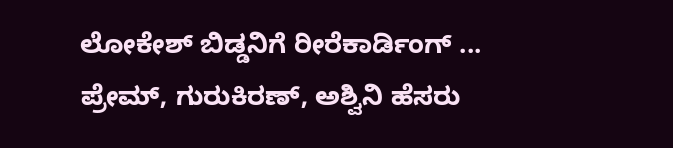ಲೋಕೇಶ್ ಬಿಡ್ಡನಿಗೆ ರೀರೆಕಾರ್ಡಿಂಗ್ ...
ಪ್ರೇಮ್, ಗುರುಕಿರಣ್, ಅಶ್ವಿನಿ ಹೆಸರು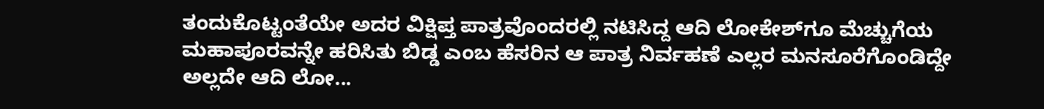ತಂದುಕೊಟ್ಟಂತೆಯೇ ಅದರ ವಿಕ್ಷಿಪ್ತ ಪಾತ್ರವೊಂದರಲ್ಲಿ ನಟಿಸಿದ್ದ ಆದಿ ಲೋಕೇಶ್‌ಗೂ ಮೆಚ್ಚುಗೆಯ ಮಹಾಪೂರವನ್ನೇ ಹರಿಸಿತು ಬಿಡ್ಡ ಎಂಬ ಹೆಸರಿನ ಆ ಪಾತ್ರ ನಿರ್ವಹಣೆ ಎಲ್ಲರ ಮನಸೂರೆಗೊಂಡಿದ್ದೇ ಅಲ್ಲದೇ ಆದಿ ಲೋ...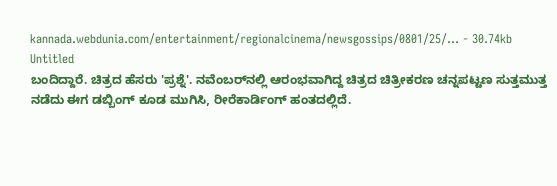kannada.webdunia.com/entertainment/regionalcinema/newsgossips/0801/25/... - 30.74kb
Untitled
ಬಂದಿದ್ದಾರೆ. ಚಿತ್ರದ ಹೆಸರು 'ಪ್ರಶ್ನೆ'. ನವೆಂಬರ್‌ನಲ್ಲಿ ಆರಂಭವಾಗಿದ್ದ ಚಿತ್ರದ ಚಿತ್ರೀಕರಣ ಚನ್ನಪಟ್ಟಣ ಸುತ್ತಮುತ್ತ ನಡೆದು ಈಗ ಡಬ್ಬಿಂಗ್ ಕೂಡ ಮುಗಿಸಿ, ರೀರೆಕಾರ್ಡಿಂಗ್ ಹಂತದಲ್ಲಿದೆ.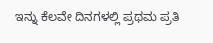ಇನ್ನು ಕೆಲವೇ ದಿನಗಳಲ್ಲಿ ಪ್ರಥಮ ಪ್ರತಿ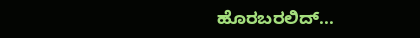ಹೊರಬರಲಿದ್...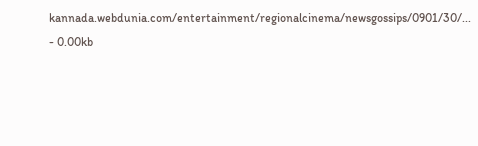kannada.webdunia.com/entertainment/regionalcinema/newsgossips/0901/30/... - 0.00kb